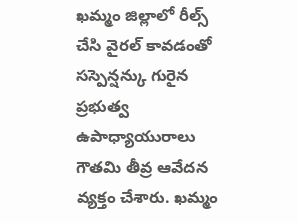ఖమ్మం జిల్లాలో రీల్స్ చేసి వైరల్ కావడంతో సస్పెన్షన్కు గురైన ప్రభుత్వ ఉపాధ్యాయురాలు గౌతమి తీవ్ర ఆవేదన వ్యక్తం చేశారు. ఖమ్మం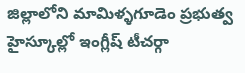జిల్లాలోని మామిళ్ళగూడెం ప్రభుత్వ హైస్కూల్లో ఇంగ్లీష్ టీచర్గా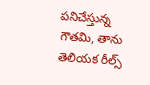పనిచేస్తున్న గౌతమి, తాను తెలియక రీల్స్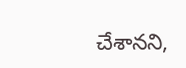చేశానని,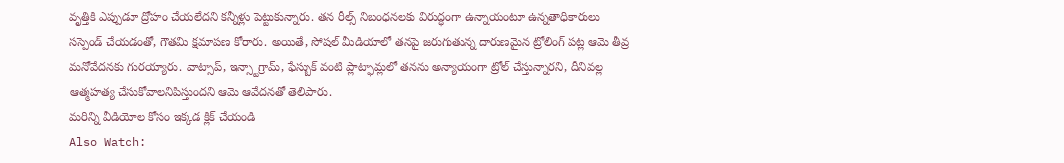వృత్తికి ఎప్పుడూ ద్రోహం చేయలేదని కన్నీళ్లు పెట్టుకున్నారు. తన రీల్స్ నిబంధనలకు విరుద్ధంగా ఉన్నాయంటూ ఉన్నతాధికారులు సస్పెండ్ చేయడంతో, గౌతమి క్షమాపణ కోరారు. అయితే, సోషల్ మీడియాలో తనపై జరుగుతున్న దారుణమైన ట్రోలింగ్ పట్ల ఆమె తీవ్ర మనోవేదనకు గురయ్యారు. వాట్సాప్, ఇన్స్టాగ్రామ్, ఫేస్బుక్ వంటి ప్లాట్ఫామ్లలో తనను అన్యాయంగా ట్రోల్ చేస్తున్నారని, దీనివల్ల ఆత్మహత్య చేసుకోవాలనిపిస్తుందని ఆమె ఆవేదనతో తెలిపారు.
మరిన్ని వీడియోల కోసం ఇక్కడ క్లిక్ చేయండి
Also Watch: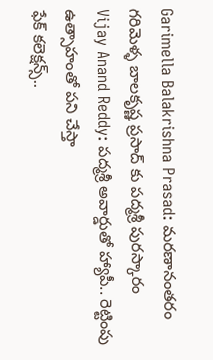Garimella Balakrishna Prasad: మరణానంతరం గరిమెళ్ళ బాలకృష్ణ ప్రసాద్ కు పద్మశ్రీ పురస్కారం
Vijay Anand Reddy: పద్మశ్రీ అవార్డుతో హ్యాపీ.. రెట్టింపు ఉత్సాహంతో పని చేస్తా
ఫేక్ కలెక్షన్స్..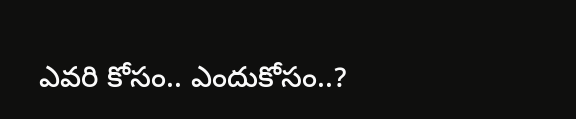ఎవరి కోసం.. ఎందుకోసం..?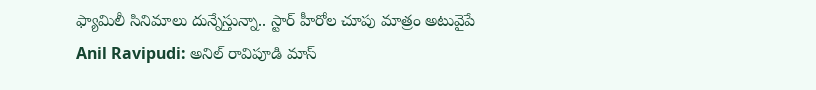ఫ్యామిలీ సినిమాలు దున్నేస్తున్నా.. స్టార్ హీరోల చూపు మాత్రం అటువైపే
Anil Ravipudi: అనిల్ రావిపూడి మాస్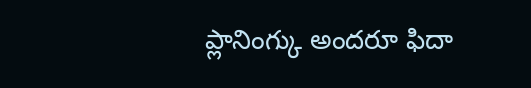ప్లానింగ్కు అందరూ ఫిదా